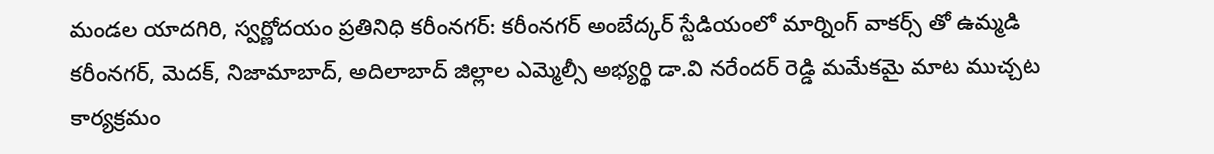మండల యాదగిరి, స్వర్ణోదయం ప్రతినిధి కరీంనగర్: కరీంనగర్ అంబేద్కర్ స్టేడియంలో మార్నింగ్ వాకర్స్ తో ఉమ్మడి కరీంనగర్, మెదక్, నిజామాబాద్, అదిలాబాద్ జిల్లాల ఎమ్మెల్సీ అభ్యర్థి డా.వి నరేందర్ రెడ్డి మమేకమై మాట ముచ్చట కార్యక్రమం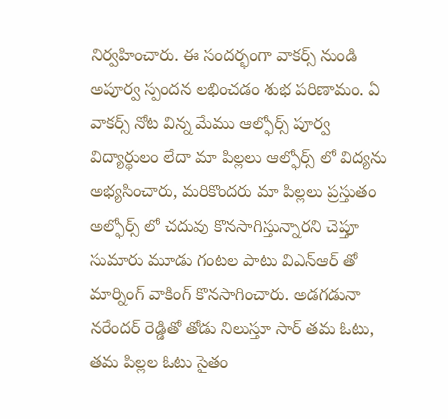నిర్వహించారు. ఈ సందర్భంగా వాకర్స్ నుండి అపూర్వ స్పందన లభించడం శుభ పరిణామం. ఏ వాకర్స్ నోట విన్న మేము ఆల్ఫోర్స్ పూర్వ విద్యార్థులం లేదా మా పిల్లలు ఆల్ఫోర్స్ లో విద్యను అభ్యసించారు, మరికొందరు మా పిల్లలు ప్రస్తుతం అల్ఫోర్స్ లో చదువు కొనసాగిస్తున్నారని చెప్తూ సుమారు మూడు గంటల పాటు విఎన్ఆర్ తో మార్నింగ్ వాకింగ్ కొనసాగించారు. అడగడునా నరేందర్ రెడ్డితో తోడు నిలుస్తూ సార్ తమ ఓటు, తమ పిల్లల ఓటు సైతం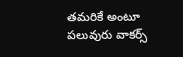తమరికే అంటూ పలువురు వాకర్స్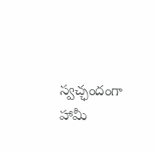స్వచ్ఛందంగా హామీ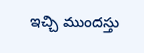ఇచ్చి ముందస్తు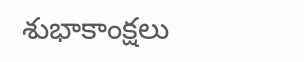శుభాకాంక్షలు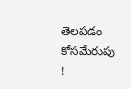తెలపడం కోసమేరుపు !